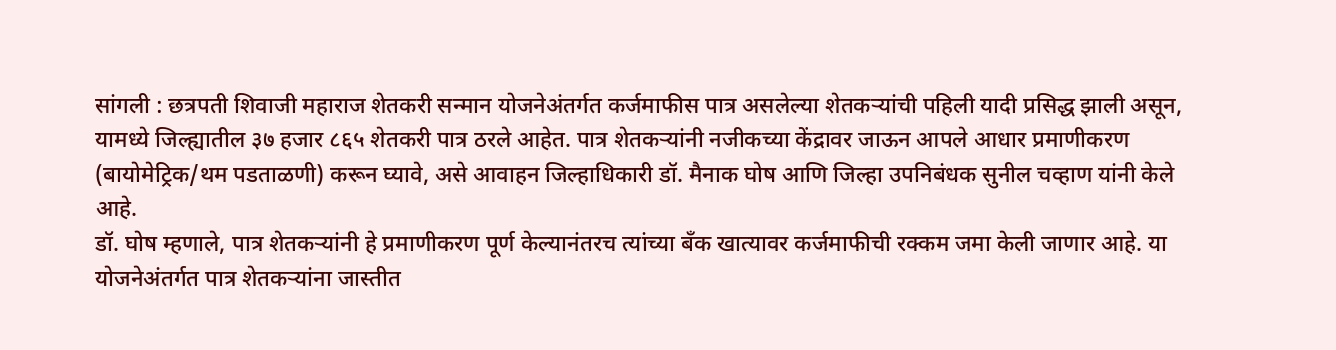सांगली : छत्रपती शिवाजी महाराज शेतकरी सन्मान योजनेअंतर्गत कर्जमाफीस पात्र असलेल्या शेतकऱ्यांची पहिली यादी प्रसिद्ध झाली असून, यामध्ये जिल्ह्यातील ३७ हजार ८६५ शेतकरी पात्र ठरले आहेत. पात्र शेतकऱ्यांनी नजीकच्या केंद्रावर जाऊन आपले आधार प्रमाणीकरण (बायोमेट्रिक/थम पडताळणी) करून घ्यावे, असे आवाहन जिल्हाधिकारी डॉ. मैनाक घोष आणि जिल्हा उपनिबंधक सुनील चव्हाण यांनी केले आहे.
डॉ. घोष म्हणाले, पात्र शेतकऱ्यांनी हे प्रमाणीकरण पूर्ण केल्यानंतरच त्यांच्या बँक खात्यावर कर्जमाफीची रक्कम जमा केली जाणार आहे. या योजनेअंतर्गत पात्र शेतकऱ्यांना जास्तीत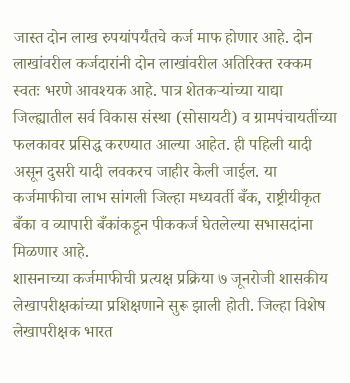जास्त दोन लाख रुपयांपर्यंतचे कर्ज माफ होणार आहे. दोन लाखांवरील कर्जदारांनी दोन लाखांवरील अतिरिक्त रक्कम स्वतः भरणे आवश्यक आहे. पात्र शेतकऱ्यांच्या याद्या जिल्ह्यातील सर्व विकास संस्था (सोसायटी) व ग्रामपंचायतींच्या फलकावर प्रसिद्ध करण्यात आल्या आहेत. ही पहिली यादी असून दुसरी यादी लवकरच जाहीर केली जाईल. या कर्जमाफीचा लाभ सांगली जिल्हा मध्यवर्ती बँक, राष्ट्रीयीकृत बँका व व्यापारी बँकांकडून पीककर्ज घेतलेल्या सभासदांना मिळणार आहे.
शासनाच्या कर्जमाफीची प्रत्यक्ष प्रक्रिया ७ जूनरोजी शासकीय लेखापरीक्षकांच्या प्रशिक्षणाने सुरू झाली होती. जिल्हा विशेष लेखापरीक्षक भारत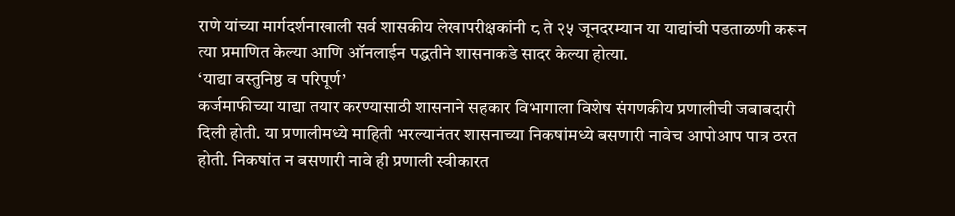राणे यांच्या मार्गदर्शनाखाली सर्व शासकीय लेखापरीक्षकांनी ८ ते २५ जूनदरम्यान या याद्यांची पडताळणी करून त्या प्रमाणित केल्या आणि ऑनलाईन पद्धतीने शासनाकडे सादर केल्या होत्या.
‘याद्या वस्तुनिष्ठ व परिपूर्ण’
कर्जमाफीच्या याद्या तयार करण्यासाठी शासनाने सहकार विभागाला विशेष संगणकीय प्रणालीची जबाबदारी दिली होती. या प्रणालीमध्ये माहिती भरल्यानंतर शासनाच्या निकषांमध्ये बसणारी नावेच आपोआप पात्र ठरत होती. निकषांत न बसणारी नावे ही प्रणाली स्वीकारत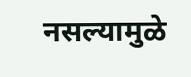नसल्यामुळे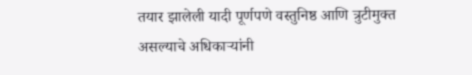तयार झालेली यादी पूर्णपणे वस्तुनिष्ठ आणि त्रुटीमुक्त असल्याचे अधिकाऱ्यांनी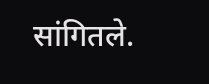सांगितले.